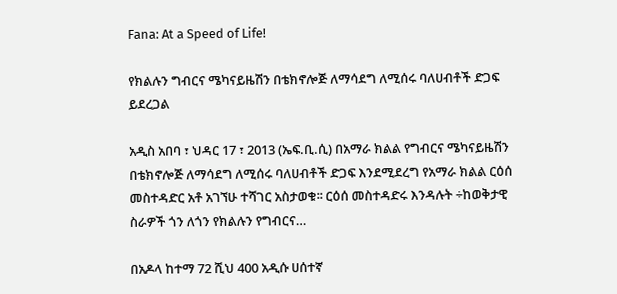Fana: At a Speed of Life!

የክልሉን ግብርና ሜካናይዜሽን በቴክኖሎጅ ለማሳደግ ለሚሰሩ ባለሀብቶች ድጋፍ ይደረጋል

አዲስ አበባ ፣ ህዳር 17 ፣ 2013 (ኤፍ.ቢ.ሲ) በአማራ ክልል የግብርና ሜካናይዜሽን በቴክኖሎጅ ለማሳደግ ለሚሰሩ ባለሀብቶች ድጋፍ እንደሚደረግ የአማራ ክልል ርዕሰ መስተዳድር አቶ አገኘሁ ተሻገር አስታወቁ፡፡ ርዕሰ መስተዳድሩ እንዳሉት ÷ከወቅታዊ ስራዎች ጎን ለጎን የክልሉን የግብርና…

በአዶላ ከተማ 72 ሺህ 400 አዲሱ ሀሰተኛ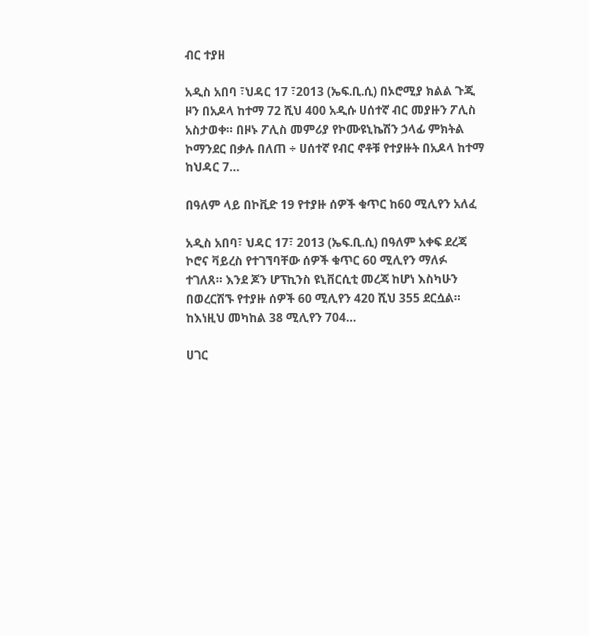ብር ተያዘ

አዲስ አበባ ፣ህዳር 17 ፣2013 (ኤፍ.ቢ.ሲ) በኦሮሚያ ክልል ጉጂ ዞን በአዶላ ከተማ 72 ሺህ 400 አዲሱ ሀሰተኛ ብር መያዙን ፖሊስ አስታወቀ። በዞኑ ፖሊስ መምሪያ የኮሙዩኒኬሽን ኃላፊ ምክትል ኮማንደር በቃሉ በለጠ ÷ ሀሰተኛ የብር ኖቶቹ የተያዙት በአዶላ ከተማ ከህዳር 7…

በዓለም ላይ በኮቪድ 19 የተያዙ ሰዎች ቁጥር ከ60 ሚሊየን አለፈ

አዲስ አበባ፣ ህዳር 17፣ 2013 (ኤፍ.ቢ.ሲ) በዓለም አቀፍ ደረጃ ኮሮና ቫይረስ የተገኘባቸው ሰዎች ቁጥር 60 ሚሊየን ማለፉ ተገለጸ። እንደ ጆን ሆፕኪንስ ዩኒቨርሲቲ መረጃ ከሆነ እስካሁን በወረርሽኙ የተያዙ ሰዎች 60 ሚሊየን 420 ሺህ 355 ደርሷል። ከእነዚህ መካከል 38 ሚሊየን 704…

ሀገር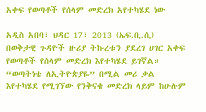አቀፍ የወጣቶች የሰላም መድረክ አየተካሄደ ነው

አዲስ አበባ፣ ህዳር 17፣ 2013 (ኤፍ.ቢ.ሲ) በወቅታዊ ጉዳዮች ዙሪያ ትኩረቱን ያደረገ ሀገር አቀፍ የወጣቶች የሰላም መድረክ እየተካሄደ ይገኛል። “ወጣትነቴ ለኢትዮጵያዬ” በሚል መሪ ቃል እየተካሄደ የሚገኘው የንቅናቄ መድረክ ላይም ከሁሉም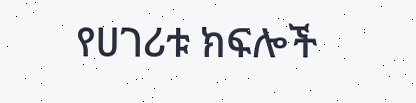የሀገሪቱ ክፍሎች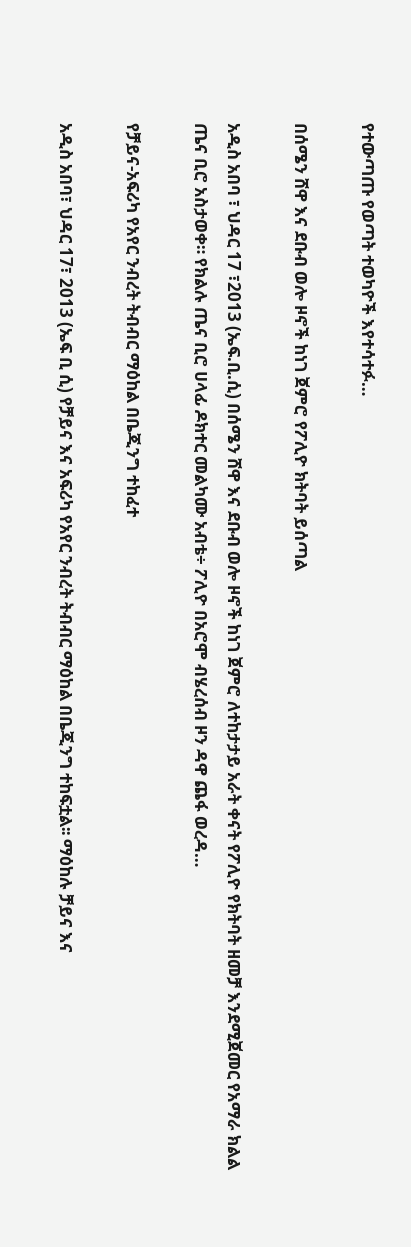የተውጣጡ የወጣት ተወካዮች እየተሳተፉ…

በሰሜን ሸዋ እና ደቡብ ወሎ ዞኖች ከነገ ጀምሮ የፖሊዮ ክትባት ይሰጣል

አዲስ አበባ ፣ ህዳር 17 ፣2013 (ኤፍ.ቢ.ሲ) በሰሜን ሸዋ እና ደቡብ ወሎ ዞኖች ከነገ ጀምሮ ለተከታታይ አራት ቀናት የፖሊዮ የክትባት ዘመቻ እንደሚጀመር የአማራ ክልል ጤና ቢሮ አስታወቀ። የክልሉ ጤና ቢሮ ሀላፊ ዶክተር መልካሙ አብቴ÷ ፖሊዮ በአሮሞ ብሄረሰብ ዞን ዳዋ ጨፋ ወረዳ…

የቻይና-አፍሪካ የአየር ንብረት ትብብር ማዕከል በቤጂንግ ተከፈተ

አዲስ አበባ፣ ህዳር 17፣ 2013 (ኤፍ ቢ ሲ) የቻይና እና አፍሪካ የአየር ንብረት ትብብር ማዕከል በቤጂንግ ተከፍቷል፡፡ ማዕከሉ ቻይና እና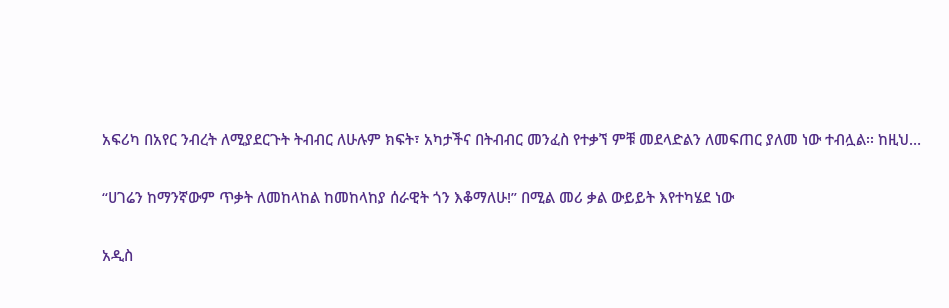አፍሪካ በአየር ንብረት ለሚያደርጉት ትብብር ለሁሉም ክፍት፣ አካታችና በትብብር መንፈስ የተቃኘ ምቹ መደላድልን ለመፍጠር ያለመ ነው ተብሏል፡፡ ከዚህ…

“ሀገሬን ከማንኛውም ጥቃት ለመከላከል ከመከላከያ ሰራዊት ጎን እቆማለሁ!” በሚል መሪ ቃል ውይይት እየተካሄደ ነው

አዲስ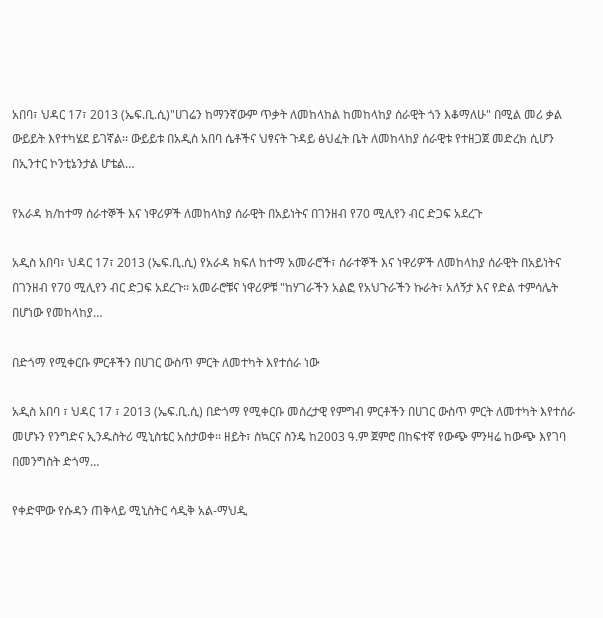አበባ፣ ህዳር 17፣ 2013 (ኤፍ.ቢ.ሲ)"ሀገሬን ከማንኛውም ጥቃት ለመከላከል ከመከላከያ ሰራዊት ጎን እቆማለሁ" በሚል መሪ ቃል ውይይት እየተካሄደ ይገኛል፡፡ ውይይቱ በአዲስ አበባ ሴቶችና ህፃናት ጉዳይ ፅህፈት ቤት ለመከላከያ ሰራዊቱ የተዘጋጀ መድረክ ሲሆን በኢንተር ኮንቲኔንታል ሆቴል…

የአራዳ ክ/ከተማ ሰራተኞች እና ነዋሪዎች ለመከላከያ ሰራዊት በአይነትና በገንዘብ የ70 ሚሊየን ብር ድጋፍ አደረጉ

አዲስ አበባ፣ ህዳር 17፣ 2013 (ኤፍ.ቢ.ሲ) የአራዳ ክፍለ ከተማ አመራሮች፣ ሰራተኞች እና ነዋሪዎች ለመከላከያ ሰራዊት በአይነትና በገንዘብ የ70 ሚሊየን ብር ድጋፍ አደረጉ፡፡ አመራሮቹና ነዋሪዎቹ "ከሃገራችን አልፎ የአህጉራችን ኩራት፣ አለኝታ እና የድል ተምሳሌት በሆነው የመከላከያ…

በድጎማ የሚቀርቡ ምርቶችን በሀገር ውስጥ ምርት ለመተካት እየተሰራ ነው

አዲስ አበባ ፣ ህዳር 17 ፣ 2013 (ኤፍ.ቢ.ሲ) በድጎማ የሚቀርቡ መሰረታዊ የምግብ ምርቶችን በሀገር ውስጥ ምርት ለመተካት እየተሰራ መሆኑን የንግድና ኢንዱስትሪ ሚኒስቴር አስታወቀ፡፡ ዘይት፣ ስኳርና ስንዴ ከ2003 ዓ.ም ጀምሮ በከፍተኛ የውጭ ምንዛሬ ከውጭ እየገባ በመንግስት ድጎማ…

የቀድሞው የሱዳን ጠቅላይ ሚኒስትር ሳዲቅ አል-ማህዲ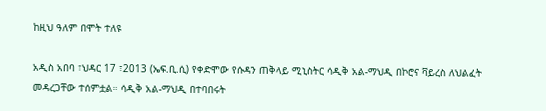ከዚህ ዓለም በሞት ተለዩ

አዲስ አበባ ፣ህዳር 17 ፣2013 (ኤፍ.ቢ.ሲ) የቀድሞው የሱዳን ጠቅላይ ሚኒስትር ሳዲቅ አል-ማህዲ በኮሮና ቫይረስ ለህልፈት መዳረጋቸው ተሰምቷል። ሳዲቅ አል-ማህዲ በተባበሩት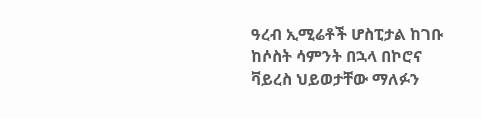ዓረብ ኢሚሬቶች ሆስፒታል ከገቡ ከሶስት ሳምንት በኋላ በኮሮና ቫይረስ ህይወታቸው ማለፉን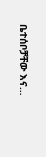ቤተሰቦቻቸው እና…